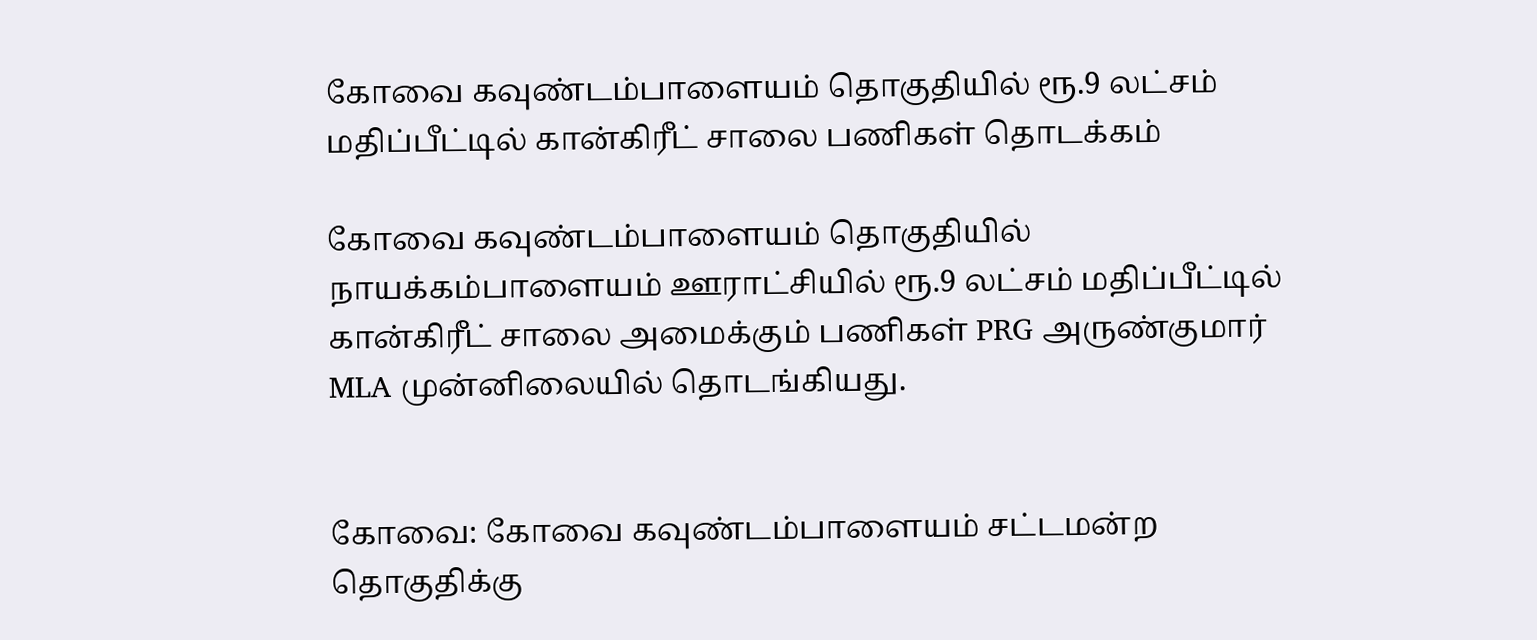கோவை கவுண்டம்பாளையம் தொகுதியில் ரூ.9 லட்சம் மதிப்பீட்டில் கான்கிரீட் சாலை பணிகள் தொடக்கம்

கோவை கவுண்டம்பாளையம் தொகுதியில் நாயக்கம்பாளையம் ஊராட்சியில் ரூ.9 லட்சம் மதிப்பீட்டில் கான்கிரீட் சாலை அமைக்கும் பணிகள் PRG அருண்குமார் MLA முன்னிலையில் தொடங்கியது.


கோவை: கோவை கவுண்டம்பாளையம் சட்டமன்ற தொகுதிக்கு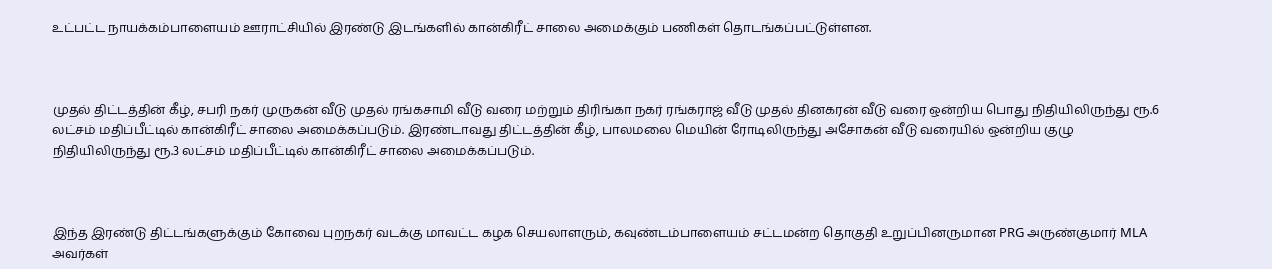உட்பட்ட நாயக்கம்பாளையம் ஊராட்சியில் இரண்டு இடங்களில் கான்கிரீட் சாலை அமைக்கும் பணிகள் தொடங்கப்பட்டுள்ளன.



முதல் திட்டத்தின் கீழ், சபரி நகர் முருகன் வீடு முதல் ரங்கசாமி வீடு வரை மற்றும் திரிங்கா நகர் ரங்கராஜ் வீடு முதல் தினகரன் வீடு வரை ஒன்றிய பொது நிதியிலிருந்து ரூ.6 லட்சம் மதிப்பீட்டில் கான்கிரீட் சாலை அமைக்கப்படும். இரண்டாவது திட்டத்தின் கீழ், பாலமலை மெயின் ரோடிலிருந்து அசோகன் வீடு வரையில் ஒன்றிய குழு நிதியிலிருந்து ரூ.3 லட்சம் மதிப்பீட்டில் கான்கிரீட் சாலை அமைக்கப்படும்.



இந்த இரண்டு திட்டங்களுக்கும் கோவை புறநகர் வடக்கு மாவட்ட கழக செயலாளரும், கவுண்டம்பாளையம் சட்டமன்ற தொகுதி உறுப்பினருமான PRG அருண்குமார் MLA அவர்கள்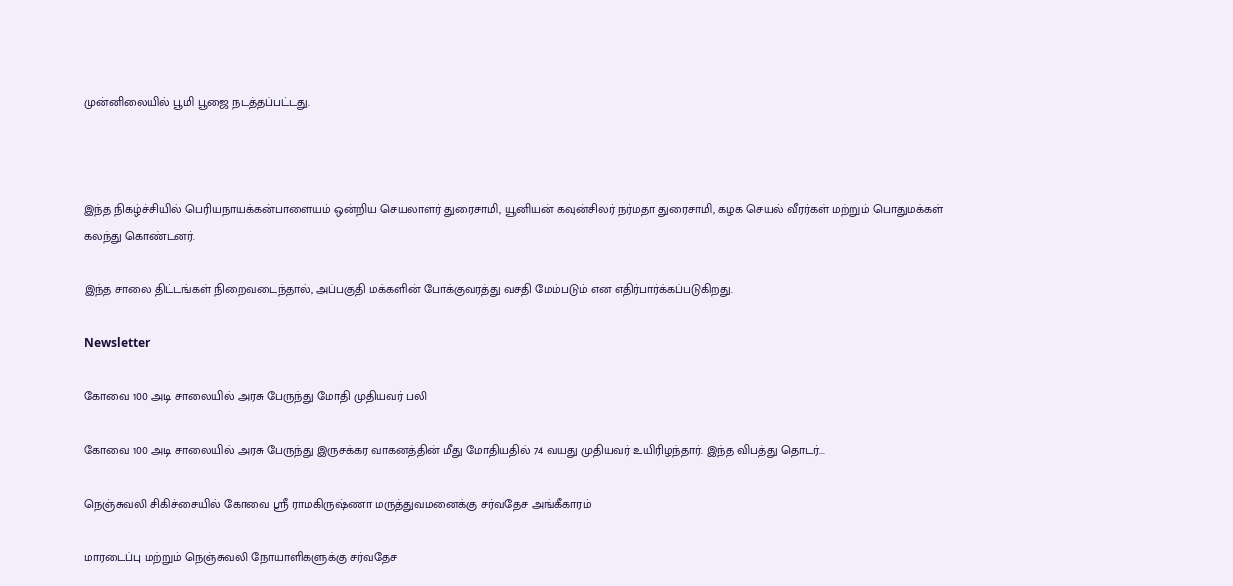முன்னிலையில் பூமி பூஜை நடத்தப்பட்டது.



இந்த நிகழ்ச்சியில் பெரியநாயக்கன்பாளையம் ஒன்றிய செயலாளர் துரைசாமி, யூனியன் கவுன்சிலர் நர்மதா துரைசாமி, கழக செயல் வீரர்கள் மற்றும் பொதுமக்கள் கலந்து கொண்டனர்.

இந்த சாலை திட்டங்கள் நிறைவடைந்தால், அப்பகுதி மக்களின் போக்குவரத்து வசதி மேம்படும் என எதிர்பார்க்கப்படுகிறது.

Newsletter

கோவை 100 அடி சாலையில் அரசு பேருந்து மோதி முதியவர் பலி

கோவை 100 அடி சாலையில் அரசு பேருந்து இருசக்கர வாகனத்தின் மீது மோதியதில் 74 வயது முதியவர் உயிரிழந்தார். இந்த விபத்து தொடர்...

நெஞ்சுவலி சிகிச்சையில் கோவை ஸ்ரீ ராமகிருஷ்ணா மருத்துவமனைக்கு சர்வதேச அங்கீகாரம்

மாரடைப்பு மற்றும் நெஞ்சுவலி நோயாளிகளுக்கு சர்வதேச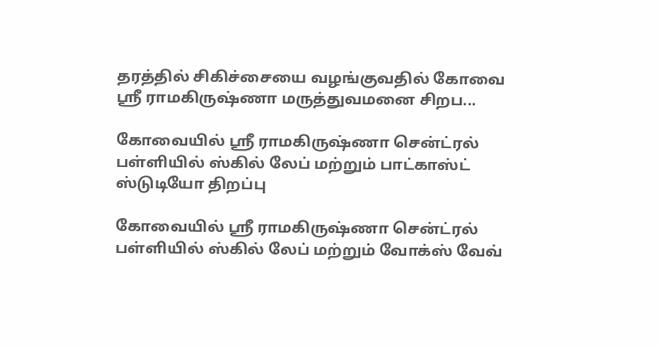தரத்தில் சிகிச்சையை வழங்குவதில் கோவை ஸ்ரீ ராமகிருஷ்ணா மருத்துவமனை சிறப...

கோவையில் ஸ்ரீ ராமகிருஷ்ணா சென்ட்ரல் பள்ளியில் ஸ்கில் லேப் மற்றும் பாட்காஸ்ட் ஸ்டுடியோ திறப்பு

கோவையில் ஸ்ரீ ராமகிருஷ்ணா சென்ட்ரல் பள்ளியில் ஸ்கில் லேப் மற்றும் வோக்ஸ் வேவ்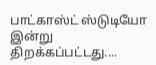பாட்காஸ்ட் ஸ்டுடியோ இன்று திறக்கப்பட்டது....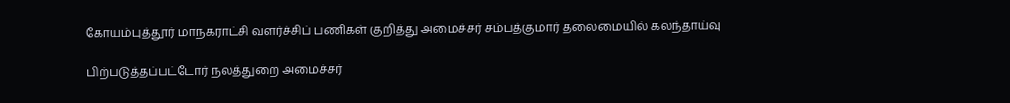கோயம்புத்தூர் மாநகராட்சி வளர்ச்சிப் பணிகள் குறித்து அமைச்சர் சம்பத்குமார் தலைமையில் கலந்தாய்வு

பிற்படுத்தப்பட்டோர் நலத்துறை அமைச்சர்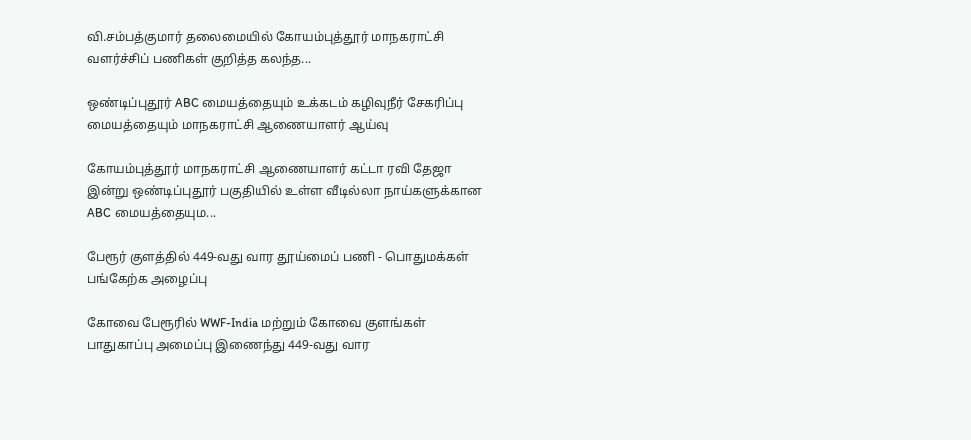வி.சம்பத்குமார் தலைமையில் கோயம்புத்தூர் மாநகராட்சி வளர்ச்சிப் பணிகள் குறித்த கலந்த...

ஒண்டிப்புதூர் ABC மையத்தையும் உக்கடம் கழிவுநீர் சேகரிப்பு மையத்தையும் மாநகராட்சி ஆணையாளர் ஆய்வு

கோயம்புத்தூர் மாநகராட்சி ஆணையாளர் கட்டா ரவி தேஜா இன்று ஒண்டிப்புதூர் பகுதியில் உள்ள வீடில்லா நாய்களுக்கான ABC மையத்தையும...

பேரூர் குளத்தில் 449-வது வார தூய்மைப் பணி - பொதுமக்கள் பங்கேற்க அழைப்பு

கோவை பேரூரில் WWF-India மற்றும் கோவை குளங்கள் பாதுகாப்பு அமைப்பு இணைந்து 449-வது வார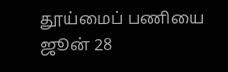தூய்மைப் பணியை ஜூன் 28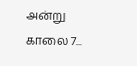அன்று காலை 7...